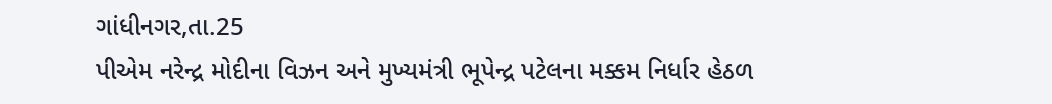ગાંધીનગર,તા.25
પીએમ નરેન્દ્ર મોદીના વિઝન અને મુખ્યમંત્રી ભૂપેન્દ્ર પટેલના મક્કમ નિર્ધાર હેઠળ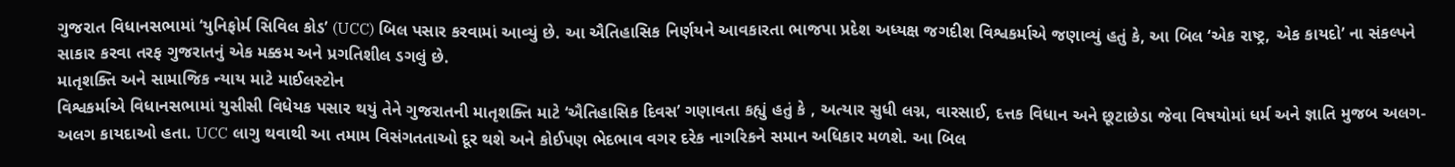ગુજરાત વિધાનસભામાં ‘યુનિફોર્મ સિવિલ કોડ’ (UCC) બિલ પસાર કરવામાં આવ્યું છે. આ ઐતિહાસિક નિર્ણયને આવકારતા ભાજપા પ્રદેશ અધ્યક્ષ જગદીશ વિશ્વકર્માએ જણાવ્યું હતું કે, આ બિલ ‘એક રાષ્ટ્ર, એક કાયદો’ ના સંકલ્પને સાકાર કરવા તરફ ગુજરાતનું એક મક્કમ અને પ્રગતિશીલ ડગલું છે.
માતૃશક્તિ અને સામાજિક ન્યાય માટે માઈલસ્ટોન
વિશ્વકર્માએ વિધાનસભામાં યુસીસી વિધેયક પસાર થયું તેને ગુજરાતની માતૃશક્તિ માટે ‘ઐતિહાસિક દિવસ’ ગણાવતા કહ્યું હતું કે , અત્યાર સુધી લગ્ન, વારસાઈ, દત્તક વિધાન અને છૂટાછેડા જેવા વિષયોમાં ધર્મ અને જ્ઞાતિ મુજબ અલગ-અલગ કાયદાઓ હતા. UCC લાગુ થવાથી આ તમામ વિસંગતતાઓ દૂર થશે અને કોઈપણ ભેદભાવ વગર દરેક નાગરિકને સમાન અધિકાર મળશે. આ બિલ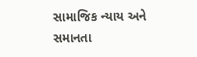સામાજિક ન્યાય અને સમાનતા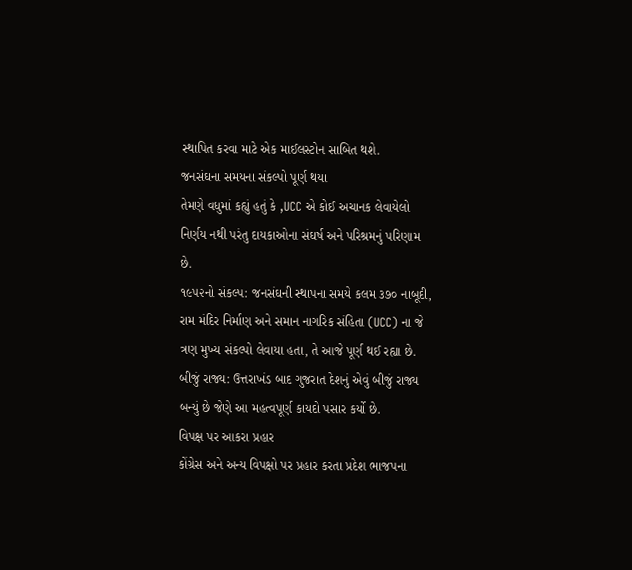સ્થાપિત કરવા માટે એક માઈલસ્ટોન સાબિત થશે.
જનસંઘના સમયના સંકલ્પો પૂર્ણ થયા
તેમણે વધુમાં કહ્યું હતું કે ,UCC એ કોઈ અચાનક લેવાયેલો નિર્ણય નથી પરંતુ દાયકાઓના સંઘર્ષ અને પરિશ્રમનું પરિણામ છે.
૧૯૫૨નો સંકલ્પ: જનસંઘની સ્થાપના સમયે કલમ ૩૭૦ નાબૂદી, રામ મંદિર નિર્માણ અને સમાન નાગરિક સંહિતા (UCC) ના જે ત્રણ મુખ્ય સંકલ્પો લેવાયા હતા, તે આજે પૂર્ણ થઈ રહ્યા છે.
બીજું રાજ્ય: ઉત્તરાખંડ બાદ ગુજરાત દેશનું એવું બીજું રાજ્ય બન્યું છે જેણે આ મહત્વપૂર્ણ કાયદો પસાર કર્યો છે.
વિપક્ષ પર આકરા પ્રહાર
કોંગ્રેસ અને અન્ય વિપક્ષો પર પ્રહાર કરતા પ્રદેશ ભાજપના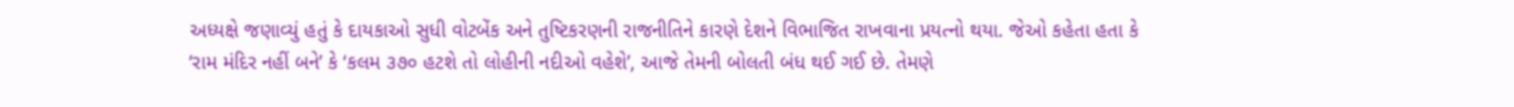અધ્યક્ષે જણાવ્યું હતું કે દાયકાઓ સુધી વોટબેંક અને તુષ્ટિકરણની રાજનીતિને કારણે દેશને વિભાજિત રાખવાના પ્રયત્નો થયા. જેઓ કહેતા હતા કે ‘રામ મંદિર નહીં બને’ કે ‘કલમ ૩૭૦ હટશે તો લોહીની નદીઓ વહેશે’, આજે તેમની બોલતી બંધ થઈ ગઈ છે. તેમણે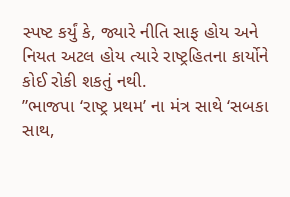સ્પષ્ટ કર્યું કે, જ્યારે નીતિ સાફ હોય અને નિયત અટલ હોય ત્યારે રાષ્ટ્રહિતના કાર્યોને કોઈ રોકી શકતું નથી.
”ભાજપા ‘રાષ્ટ્ર પ્રથમ’ ના મંત્ર સાથે ‘સબકા સાથ,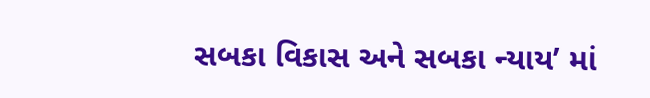સબકા વિકાસ અને સબકા ન્યાય’ માં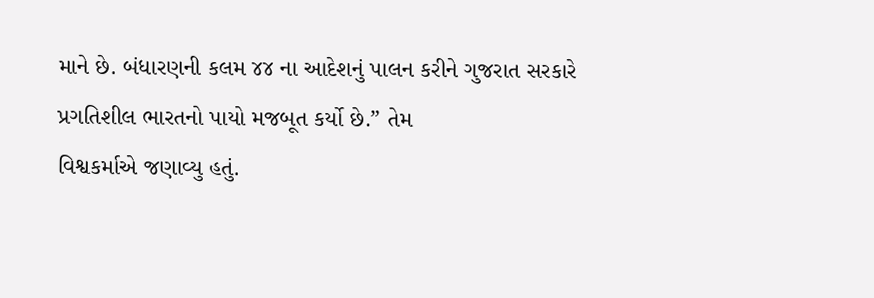માને છે. બંધારણની કલમ ૪૪ ના આદેશનું પાલન કરીને ગુજરાત સરકારે પ્રગતિશીલ ભારતનો પાયો મજબૂત કર્યો છે.” તેમ
વિશ્વકર્માએ જણાવ્યુ હતું.